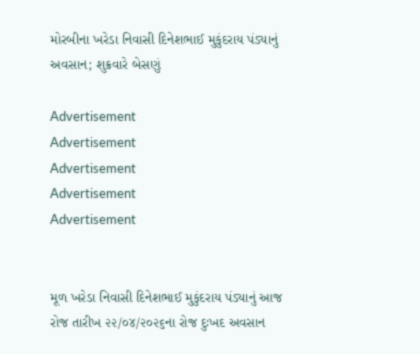મોરબીના ખરેડા નિવાસી દિનેશભાઈ મુકુંદરાય પંડ્યાનું અવસાન; શુક્રવારે બેસણું

Advertisement
Advertisement
Advertisement
Advertisement
Advertisement


મૂળ ખરેડા નિવાસી દિનેશભાઈ મુકુંદરાય પંડ્યાનું આજ રોજ તારીખ ૨૨/૦૪/૨૦૨૬ના રોજ દુઃખદ અવસાન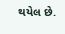થયેલ છે.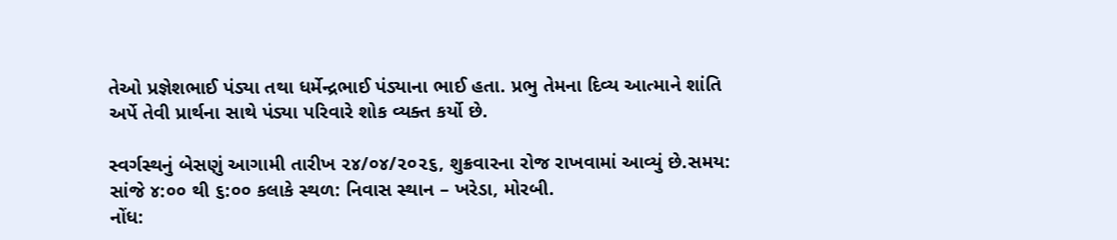તેઓ પ્રજ્ઞેશભાઈ પંડ્યા તથા ધર્મેન્દ્રભાઈ પંડ્યાના ભાઈ હતા. પ્રભુ તેમના દિવ્ય આત્માને શાંતિ અર્પે તેવી પ્રાર્થના સાથે પંડ્યા પરિવારે શોક વ્યક્ત કર્યો છે.

સ્વર્ગસ્થનું બેસણું આગામી તારીખ ૨૪/૦૪/૨૦૨૬, શુક્રવારના રોજ રાખવામાં આવ્યું છે.સમય: સાંજે ૪:૦૦ થી ૬:૦૦ કલાકે સ્થળ: નિવાસ સ્થાન – ખરેડા, મોરબી.
નોંધ: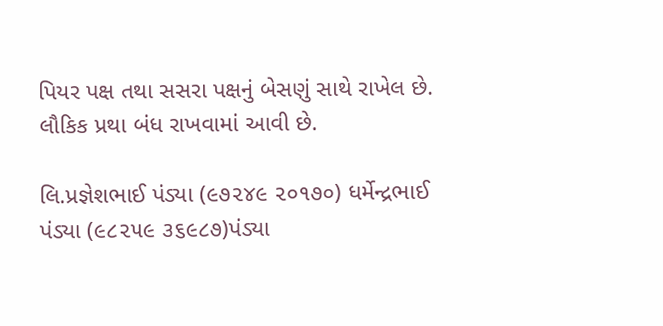પિયર પક્ષ તથા સસરા પક્ષનું બેસણું સાથે રાખેલ છે. લૌકિક પ્રથા બંધ રાખવામાં આવી છે.

લિ.પ્રજ્ઞેશભાઈ પંડ્યા (૯૭૨૪૯ ૨૦૧૭૦) ધર્મેન્દ્રભાઈ પંડ્યા (૯૮૨૫૯ ૩૬૯૮૭)પંડ્યા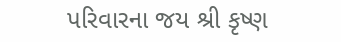પરિવારના જય શ્રી કૃષ્ણ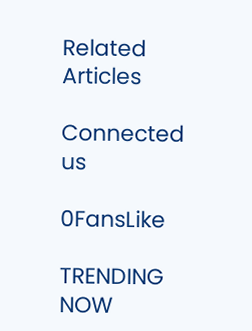Related Articles

Connected us

0FansLike

TRENDING NOW